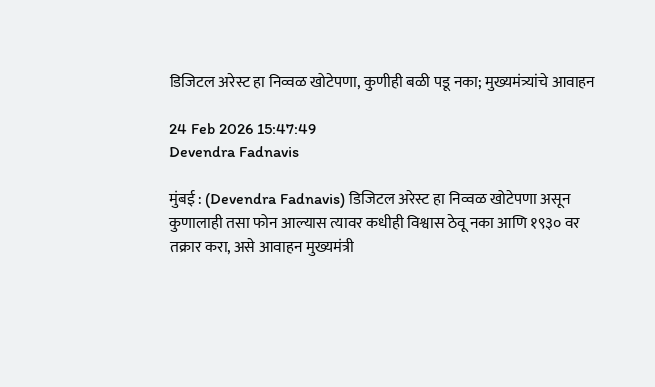डिजिटल अरेस्ट हा निव्वळ खोटेपणा, कुणीही बळी पडू नका; मुख्यमंत्र्यांचे आवाहन

24 Feb 2026 15:47:49
Devendra Fadnavis

मुंबई : (Devendra Fadnavis) डिजिटल अरेस्ट हा निव्वळ खोटेपणा असून कुणालाही तसा फोन आल्यास त्यावर कधीही विश्वास ठेवू नका आणि १९३० वर तक्रार करा, असे आवाहन मुख्यमंत्री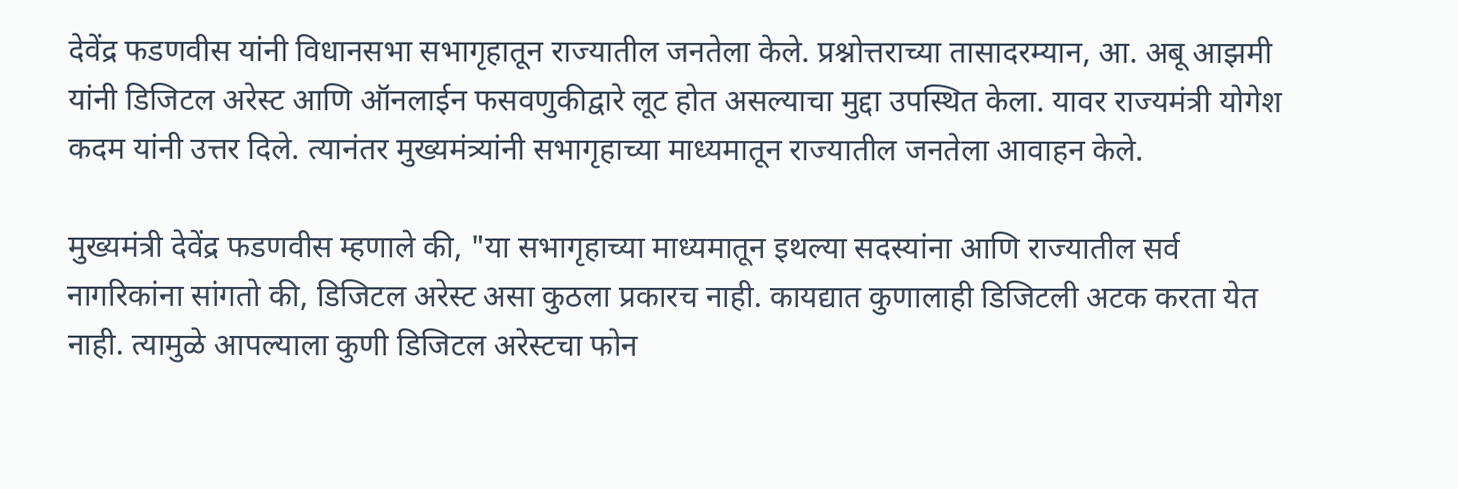देवेंद्र फडणवीस यांनी विधानसभा सभागृहातून राज्यातील जनतेला केले. प्रश्नोत्तराच्या तासादरम्यान, आ. अबू आझमी यांनी डिजिटल अरेस्ट आणि ऑनलाईन फसवणुकीद्वारे लूट होत असल्याचा मुद्दा उपस्थित केला. यावर राज्यमंत्री योगेश कदम यांनी उत्तर दिले. त्यानंतर मुख्यमंत्र्यांनी सभागृहाच्या माध्यमातून राज्यातील जनतेला आवाहन केले.

मुख्यमंत्री देवेंद्र फडणवीस म्हणाले की, "या सभागृहाच्या माध्यमातून इथल्या सदस्यांना आणि राज्यातील सर्व नागरिकांना सांगतो की, डिजिटल अरेस्ट असा कुठला प्रकारच नाही. कायद्यात कुणालाही डिजिटली अटक करता येत नाही. त्यामुळे आपल्याला कुणी डिजिटल अरेस्टचा फोन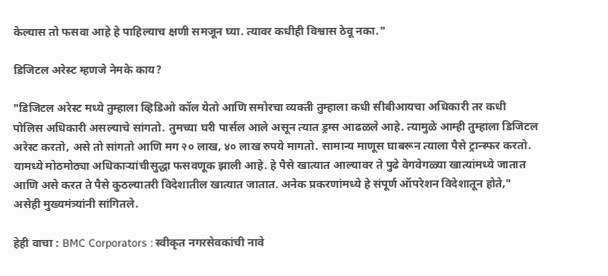केल्यास तो फसवा आहे हे पाहिल्याच क्षणी समजून घ्या. त्यावर कधीही विश्वास ठेवू नका."

डिजिटल अरेस्ट म्हणजे नेमके काय?

"डिजिटल अरेस्ट मध्ये तुम्हाला व्हिडिओ कॉल येतो आणि समोरचा व्यक्ती तुम्हाला कधी सीबीआयचा अधिकारी तर कधी पोलिस अधिकारी असल्याचे सांगतो. तुमच्या घरी पार्सल आले असून त्यात ड्रग्स आढळले आहे. त्यामुळे आम्ही तुम्हाला डिजिटल अरेस्ट करतो, असे तो सांगतो आणि मग २० लाख, ४० लाख रुपये मागतो. सामान्य माणूस घाबरून त्याला पैसे ट्रान्स्फर करतो. यामध्ये मोठमोठ्या अधिकाऱ्यांचीसुद्धा फसवणूक झाली आहे. हे पैसे खात्यात आल्यावर ते पुढे वेगवेगळ्या खात्यांमध्ये जातात आणि असे करत ते पैसे कुठल्यातरी विदेशातील खात्यात जातात. अनेक प्रकरणांमध्ये हे संपूर्ण ऑपरेशन विदेशातून होते," असेही मुख्यमंत्र्यांनी सांगितले.

हेही वाचा : BMC Corporators : स्वीकृत नगरसेवकांची नावे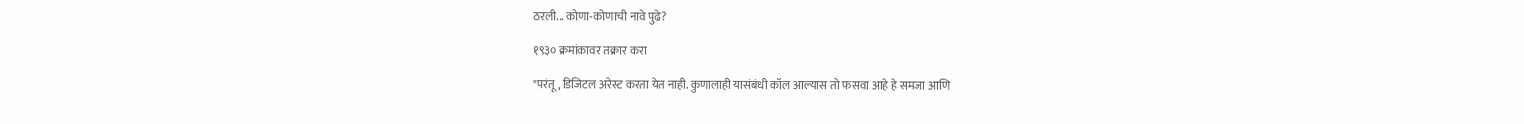ठरली... कोणा-कोणाची नावे पुढे?

१९३० क्रमांकावर तक्रार करा

"परंतू, डिजिटल अरेस्ट करता येत नाही. कुणालाही यासंबंधी कॉल आल्यास तो फसवा आहे हे समजा आणि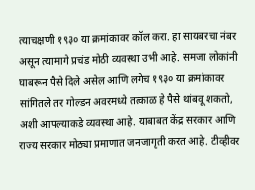त्याचक्षणी १९३० या क्रमांकावर कॉल करा. हा सायबरचा नंबर असून त्यामागे प्रचंड मोठी व्यवस्था उभी आहे. समजा लोकांनी घाबरून पैसे दिले असेल आणि लगेच १९३० या क्रमांकावर सांगितले तर गोल्डन अवरमध्ये तत्काळ हे पैसे थांबवू शकतो, अशी आपल्याकडे व्यवस्था आहे. याबाबत केंद्र सरकार आणि राज्य सरकार मोठ्या प्रमाणात जनजागृती करत आहे. टीव्हीवर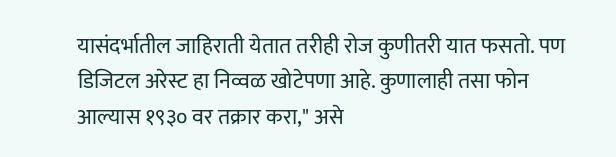यासंदर्भातील जाहिराती येतात तरीही रोज कुणीतरी यात फसतो. पण डिजिटल अरेस्ट हा निव्वळ खोटेपणा आहे. कुणालाही तसा फोन आल्यास १९३० वर तक्रार करा," असे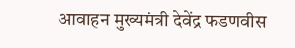आवाहन मुख्यमंत्री देवेंद्र फडणवीस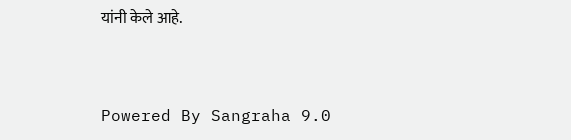यांनी केले आहे.


Powered By Sangraha 9.0